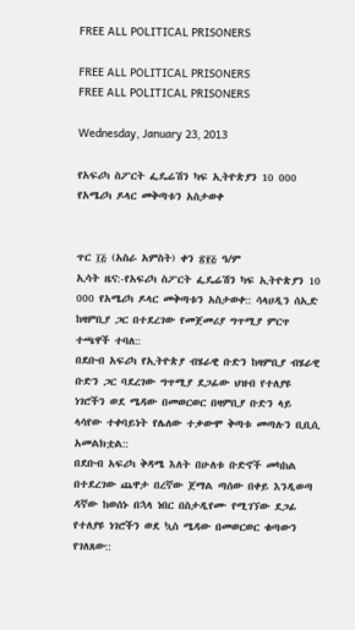FREE ALL POLITICAL PRISONERS

FREE ALL POLITICAL PRISONERS
FREE ALL POLITICAL PRISONERS

Wednesday, January 23, 2013

የአፍሪካ ስፖርት ፌዴሬሽን ካፍ ኢትዮጵያን 10 000 የአሜሪካ ዶላር መቅጣቱን አስታወቀ


ጥር ፲፭ (አስራ አምስት) ቀን ፳፻፭ ዓ/ም
ኢሳት ዜና:-የአፍሪካ ስፖርት ፌዴሬሽን ካፍ ኢትዮጵያን 10 000 የአሜሪካ ዶላር መቅጣቱን አስታወቀ:: ሳላሀዲን ሰኢድ ከዛምቢያ ጋር በተደረገው የመጀመሪያ ግጥሚያ ምርጥ ተጫዋች ተባለ::
በደቡብ አፍሪካ የኢትዮጵያ ብሄራዊ ቡድን ከዛምቢያ ብሄራዊ ቡድን ጋር ባደረገው ግጥሚያ ደጋፊው ህዝብ የተለያዩ ነገሮችን ወደ ሜዳው በመወርወር በዛምቢያ ቡድን ላይ ላሳየው ተቀባይነት የሌለው ተቃውሞ ቅጣቱ መጣሉን ቢቢሲ አመልክቷል::
በደቡብ አፍሪካ ቅዳሜ እለት በሁለቱ ቡድኖች መካከል በተደረገው ጨዋታ በረኛው ጀማል ጣሰው በቀይ እንዲወጣ ዳኛው ከወሰኑ በኋላ ነበር በስታዲየሙ የሚገኘው ደጋፊ የተለያዩ ነገሮችን ወደ ኳስ ሜዳው በመወርወር ቁጣውን የገለጸው::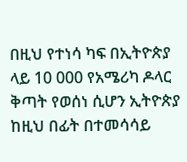በዚህ የተነሳ ካፍ በኢትዮጵያ ላይ 10 000 የአሜሪካ ዶላር ቅጣት የወሰነ ሲሆን ኢትዮጵያ ከዚህ በፊት በተመሳሳይ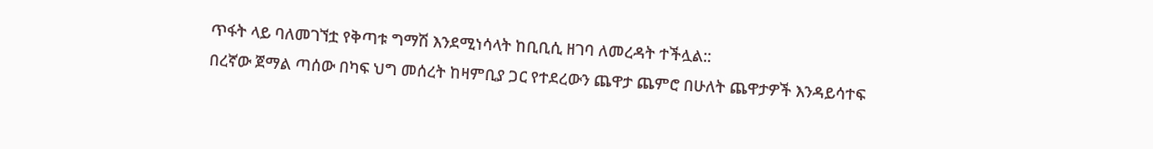ጥፋት ላይ ባለመገኘቷ የቅጣቱ ግማሽ እንደሚነሳላት ከቢቢሲ ዘገባ ለመረዳት ተችሏል::
በረኛው ጀማል ጣሰው በካፍ ህግ መሰረት ከዛምቢያ ጋር የተደረውን ጨዋታ ጨምሮ በሁለት ጨዋታዎች እንዳይሳተፍ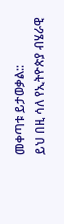መቀጣቱ ይታወቃል::
ይህ በዚ ሳለ የኢትዮጵያ ብሄራዊ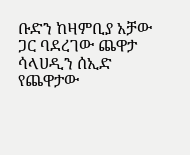ቡድን ከዛምቢያ አቻው ጋር ባደረገው ጨዋታ ሳላሀዲን ሰኢድ የጨዋታው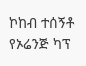ኮከብ ተሰኝቶ የኦሬንጅ ካፕ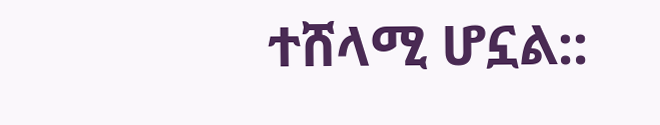ተሸላሚ ሆኗል::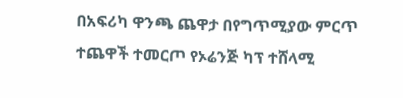በአፍሪካ ዋንጫ ጨዋታ በየግጥሚያው ምርጥ ተጨዋች ተመርጦ የኦሬንጅ ካፕ ተሸላሚ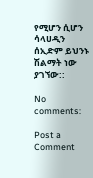የሚሆን ሲሆን ሳላሀዲን ሰኢድም ይህንኑ ሽልማት ነው ያገኘው::

No comments:

Post a Comment